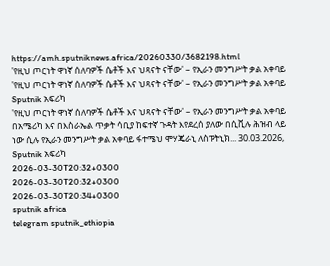https://amh.sputniknews.africa/20260330/3682198.html
'የዚህ ጦርነት ዋነኛ ሰለባዎች ሴቶች እና ህጻናት ናቸው' – የኢራን መንግሥት ቃል አቀባይ
'የዚህ ጦርነት ዋነኛ ሰለባዎች ሴቶች እና ህጻናት ናቸው' – የኢራን መንግሥት ቃል አቀባይ
Sputnik አፍሪካ
'የዚህ ጦርነት ዋነኛ ሰለባዎች ሴቶች እና ህጻናት ናቸው' – የኢራን መንግሥት ቃል አቀባይ በአሜሪካ እና በእስራኤል ጥቃት ሳቢያ ከፍተኛ ጉዳት እየደረሰ ያለው በሲቪሉ ሕዝብ ላይ ነው ሲሉ የኢራን መንግሥት ቃል አቀባይ ፋተሜህ ሞሃጄራኒ ለስፑትኒክ... 30.03.2026, Sputnik አፍሪካ
2026-03-30T20:32+0300
2026-03-30T20:32+0300
2026-03-30T20:34+0300
sputnik africa
telegram sputnik_ethiopia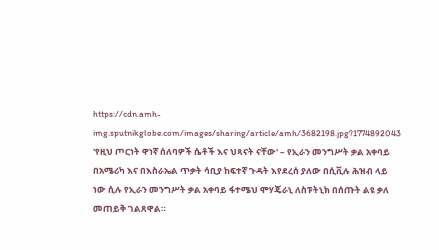https://cdn.amh-img.sputnikglobe.com/images/sharing/article/amh/3682198.jpg?1774892043
'የዚህ ጦርነት ዋነኛ ሰለባዎች ሴቶች እና ህጻናት ናቸው' – የኢራን መንግሥት ቃል አቀባይ በአሜሪካ እና በእስራኤል ጥቃት ሳቢያ ከፍተኛ ጉዳት እየደረሰ ያለው በሲቪሉ ሕዝብ ላይ ነው ሲሉ የኢራን መንግሥት ቃል አቀባይ ፋተሜህ ሞሃጄራኒ ለስፑትኒክ በሰጡት ልዩ ቃለ መጠይቅ ገልጸዋል።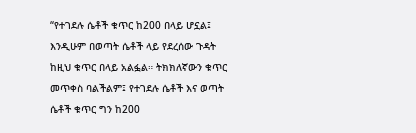“የተገደሉ ሴቶች ቁጥር ከ200 በላይ ሆኗል፤ እንዲሁም በወጣት ሴቶች ላይ የደረሰው ጉዳት ከዚህ ቁጥር በላይ አልፏል። ትክክለኛውን ቁጥር መጥቀስ ባልችልም፤ የተገደሉ ሴቶች እና ወጣት ሴቶች ቁጥር ግን ከ200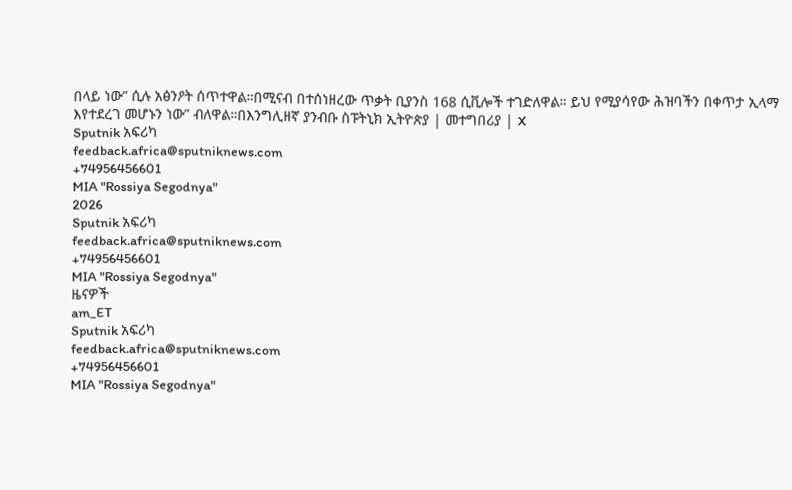በላይ ነው” ሲሉ አፅንዖት ሰጥተዋል።በሚናብ በተሰነዘረው ጥቃት ቢያንስ 168 ሲቪሎች ተገድለዋል። ይህ የሚያሳየው ሕዝባችን በቀጥታ ኢላማ እየተደረገ መሆኑን ነው” ብለዋል።በእንግሊዘኛ ያንብቡ ስፑትኒክ ኢትዮጵያ | መተግበሪያ | X
Sputnik አፍሪካ
feedback.africa@sputniknews.com
+74956456601
MIA "Rossiya Segodnya"
2026
Sputnik አፍሪካ
feedback.africa@sputniknews.com
+74956456601
MIA "Rossiya Segodnya"
ዜናዎች
am_ET
Sputnik አፍሪካ
feedback.africa@sputniknews.com
+74956456601
MIA "Rossiya Segodnya"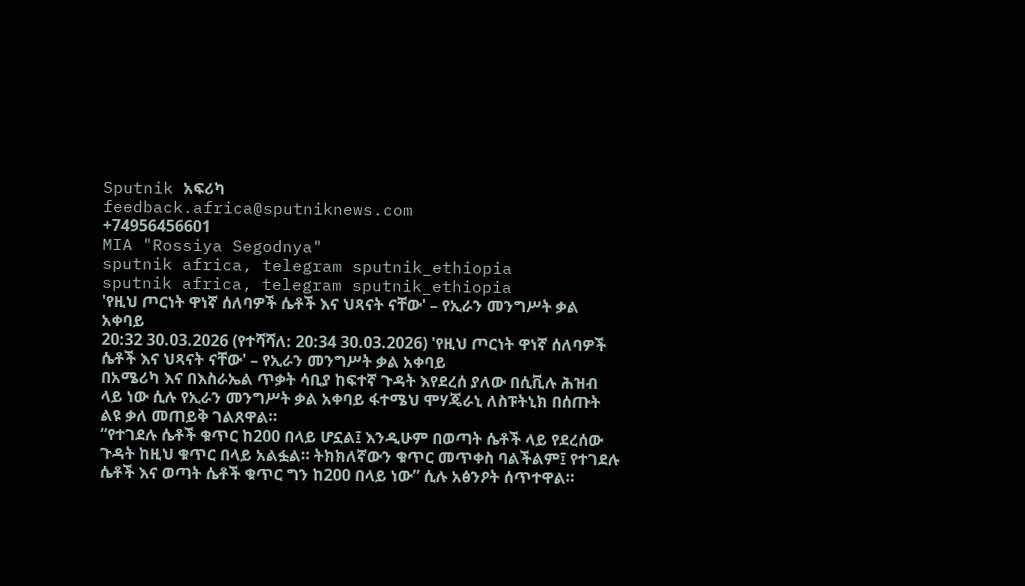Sputnik አፍሪካ
feedback.africa@sputniknews.com
+74956456601
MIA "Rossiya Segodnya"
sputnik africa, telegram sputnik_ethiopia
sputnik africa, telegram sputnik_ethiopia
'የዚህ ጦርነት ዋነኛ ሰለባዎች ሴቶች እና ህጻናት ናቸው' – የኢራን መንግሥት ቃል አቀባይ
20:32 30.03.2026 (የተሻሻለ: 20:34 30.03.2026) 'የዚህ ጦርነት ዋነኛ ሰለባዎች ሴቶች እና ህጻናት ናቸው' – የኢራን መንግሥት ቃል አቀባይ
በአሜሪካ እና በእስራኤል ጥቃት ሳቢያ ከፍተኛ ጉዳት እየደረሰ ያለው በሲቪሉ ሕዝብ ላይ ነው ሲሉ የኢራን መንግሥት ቃል አቀባይ ፋተሜህ ሞሃጄራኒ ለስፑትኒክ በሰጡት ልዩ ቃለ መጠይቅ ገልጸዋል።
“የተገደሉ ሴቶች ቁጥር ከ200 በላይ ሆኗል፤ እንዲሁም በወጣት ሴቶች ላይ የደረሰው ጉዳት ከዚህ ቁጥር በላይ አልፏል። ትክክለኛውን ቁጥር መጥቀስ ባልችልም፤ የተገደሉ ሴቶች እና ወጣት ሴቶች ቁጥር ግን ከ200 በላይ ነው” ሲሉ አፅንዖት ሰጥተዋል።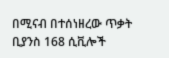በሚናብ በተሰነዘረው ጥቃት ቢያንስ 168 ሲቪሎች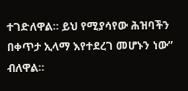ተገድለዋል። ይህ የሚያሳየው ሕዝባችን በቀጥታ ኢላማ እየተደረገ መሆኑን ነው” ብለዋል።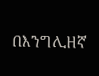በእንግሊዘኛ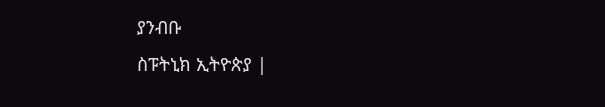ያንብቡ
ስፑትኒክ ኢትዮጵያ |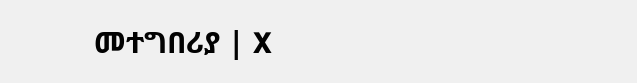መተግበሪያ | X